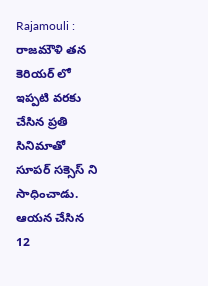Rajamouli : రాజమౌళి తన కెరియర్ లో ఇప్పటి వరకు చేసిన ప్రతి సినిమాతో సూపర్ సక్సెస్ ని సాధించాడు. ఆయన చేసిన 12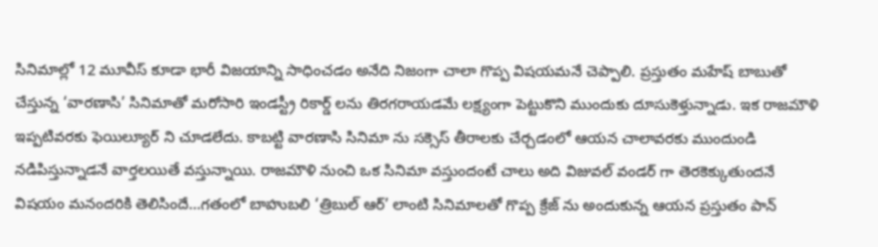సినిమాల్లో 12 మూవీస్ కూడా భారీ విజయాన్ని సాధించడం అనేది నిజంగా చాలా గొప్ప విషయమనే చెప్పాలి. ప్రస్తుతం మహేష్ బాబుతో చేస్తున్న ‘వారణాసి’ సినిమాతో మరోసారి ఇండస్ట్రీ రికార్డ్ లను తిరగరాయడమే లక్ష్యంగా పెట్టుకొని ముందుకు దూసుకెళ్తున్నాడు. ఇక రాజమౌళి ఇప్పటివరకు ఫెయిల్యూర్ ని చూడలేదు. కాబట్టి వారణాసి సినిమా ను సక్సెస్ తీరాలకు చేర్చడంలో ఆయన చాలావరకు ముందుండి నడిపిస్తున్నాడనే వార్తలయితే వస్తున్నాయి. రాజమౌళి నుంచి ఒక సినిమా వస్తుందంటే చాలు అది విజువల్ వండర్ గా తెరకెక్కుతుందనే విషయం మనందరికి తెలిసిందే…గతంలో బాహుబలి ‘త్రిబుల్ ఆర్’ లాంటి సినిమాలతో గొప్ప క్రేజ్ ను అందుకున్న ఆయన ప్రస్తుతం పాన్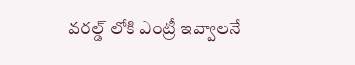వరల్డ్ లోకి ఎంట్రీ ఇవ్వాలనే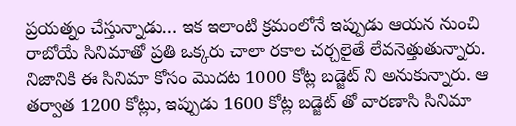ప్రయత్నం చేస్తున్నాడు… ఇక ఇలాంటి క్రమంలోనే ఇప్పుడు ఆయన నుంచి రాబోయే సినిమాతో ప్రతి ఒక్కరు చాలా రకాల చర్చలైతే లేవనెత్తుతున్నారు. నిజానికి ఈ సినిమా కోసం మొదట 1000 కోట్ల బడ్జెట్ ని అనుకున్నారు. ఆ తర్వాత 1200 కోట్లు, ఇప్పుడు 1600 కోట్ల బడ్జెట్ తో వారణాసి సినిమా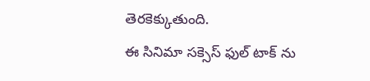తెరకెక్కుతుంది.
ఈ సినిమా సక్సెస్ ఫుల్ టాక్ ను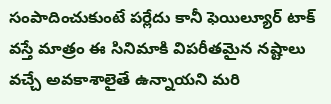సంపాదించుకుంటే పర్లేదు కానీ ఫెయిల్యూర్ టాక్ వస్తే మాత్రం ఈ సినిమాకి విపరీతమైన నష్టాలు వచ్చే అవకాశాలైతే ఉన్నాయని మరి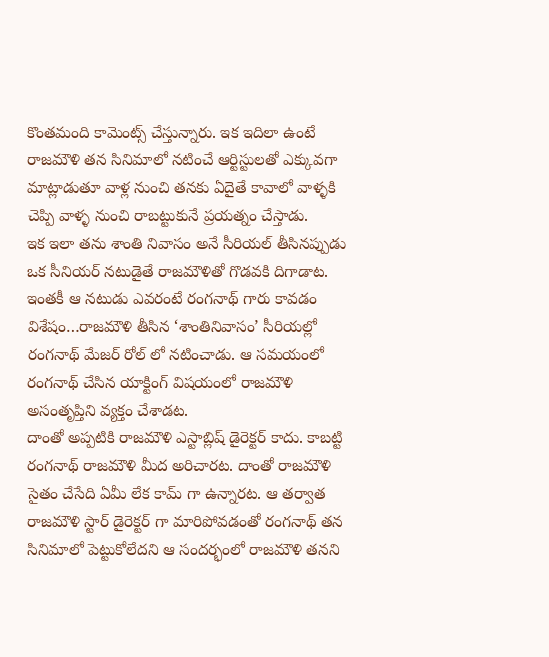కొంతమంది కామెంట్స్ చేస్తున్నారు. ఇక ఇదిలా ఉంటే రాజమౌళి తన సినిమాలో నటించే ఆర్టిస్టులతో ఎక్కువగా మాట్లాడుతూ వాళ్ల నుంచి తనకు ఏదైతే కావాలో వాళ్ళకి చెప్పి వాళ్ళ నుంచి రాబట్టుకునే ప్రయత్నం చేస్తాడు.
ఇక ఇలా తను శాంతి నివాసం అనే సీరియల్ తీసినప్పుడు ఒక సీనియర్ నటుడైతే రాజమౌళితో గొడవకి దిగాడాట. ఇంతకీ ఆ నటుడు ఎవరంటే రంగనాథ్ గారు కావడం విశేషం…రాజమౌళి తీసిన ‘శాంతినివాసం’ సీరియల్లో రంగనాథ్ మేజర్ రోల్ లో నటించాడు. ఆ సమయంలో రంగనాథ్ చేసిన యాక్టింగ్ విషయంలో రాజమౌళి అసంతృప్తిని వ్యక్తం చేశాడట.
దాంతో అప్పటికి రాజమౌళి ఎస్టాబ్లిష్ డైరెక్టర్ కాదు. కాబట్టి రంగనాథ్ రాజమౌళి మీద అరిచారట. దాంతో రాజమౌళి సైతం చేసేది ఏమీ లేక కామ్ గా ఉన్నారట. ఆ తర్వాత రాజమౌళి స్టార్ డైరెక్టర్ గా మారిపోవడంతో రంగనాథ్ తన సినిమాలో పెట్టుకోలేదని ఆ సందర్భంలో రాజమౌళి తనని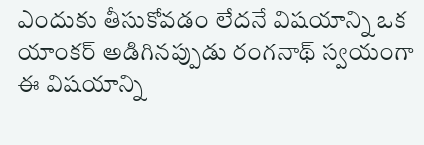ఎందుకు తీసుకోవడం లేదనే విషయాన్ని ఒక యాంకర్ అడిగినప్పుడు రంగనాథ్ స్వయంగా ఈ విషయాన్ని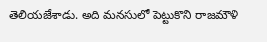తెలియజేశాడు. అది మనసులో పెట్టుకొని రాజమౌళి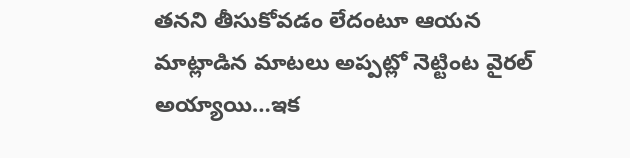తనని తీసుకోవడం లేదంటూ ఆయన మాట్లాడిన మాటలు అప్పట్లో నెట్టింట వైరల్ అయ్యాయి…ఇక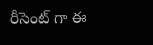రీసెంట్ గా ఈ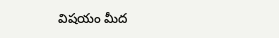విషయం మీద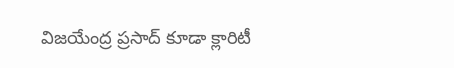విజయేంద్ర ప్రసాద్ కూడా క్లారిటీ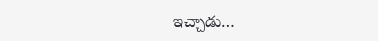ఇచ్చాడు…